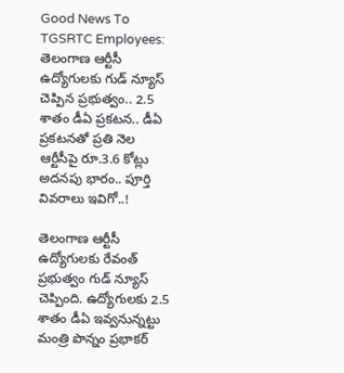Good News To TGSRTC Employees: తెలంగాణ ఆర్టీసీ ఉద్యోగులకు గుడ్ న్యూస్ చెప్పిన ప్రభుత్వం.. 2.5 శాతం డీఏ ప్రకటన.. డీఏ ప్రకటనతో ప్రతి నెల ఆర్టీసీపై రూ.3.6 కోట్లు అదనపు భారం.. పూర్తి వివరాలు ఇవిగో..!

తెలంగాణ ఆర్టీసీ ఉద్యోగులకు రేవంత్ ప్రభుత్వం గుడ్ న్యూస్ చెప్పింది. ఉద్యోగులకు 2.5 శాతం డీఏ ఇవ్వనున్నట్టు మంత్రి పొన్నం ప్రభాకర్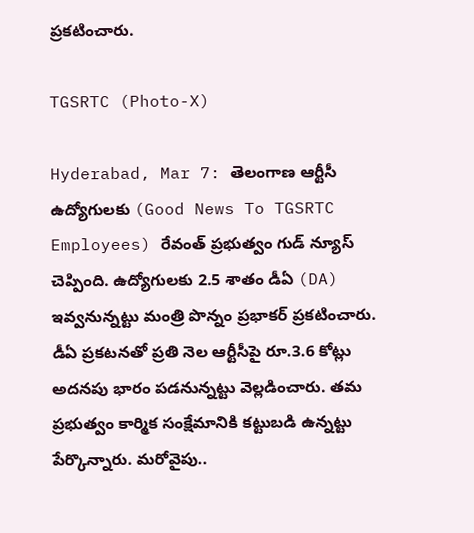ప్రకటించారు.

TGSRTC (Photo-X)

Hyderabad, Mar 7: తెలంగాణ ఆర్టీసీ ఉద్యోగులకు (Good News To TGSRTC Employees) రేవంత్ ప్రభుత్వం గుడ్ న్యూస్ చెప్పింది. ఉద్యోగులకు 2.5 శాతం డీఏ (DA) ఇవ్వనున్నట్టు మంత్రి పొన్నం ప్రభాకర్ ప్రకటించారు. డీఏ ప్రకటనతో ప్రతి నెల ఆర్టీసీపై రూ.3.6 కోట్లు అదనపు భారం పడనున్నట్టు వెల్లడించారు. తమ ప్రభుత్వం కార్మిక సంక్షేమానికి కట్టుబడి ఉన్నట్టు పేర్కొన్నారు. మరోవైపు..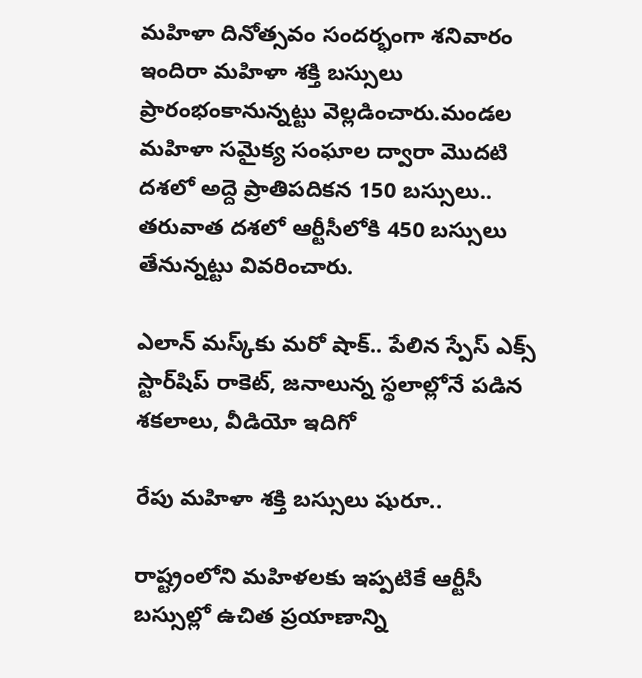మహిళా దినోత్సవం సందర్భంగా శనివారం  ఇందిరా మహిళా శక్తి బస్సులు ప్రారంభంకానున్నట్టు వెల్లడించారు.మండల మహిళా సమైక్య సంఘాల ద్వారా మొదటి దశలో అద్దె ప్రాతిపదికన 150 బస్సులు.. తరువాత దశలో ఆర్టీసీలోకి 450 బస్సులు తేనున్నట్టు వివరించారు.

ఎలాన్‌ మస్క్‌కు మరో షాక్.. పేలిన స్పేస్ ఎక్స్ స్టార్‌షిప్ రాకెట్, జనాలున్న స్థలాల్లోనే పడిన శకలాలు, వీడియో ఇదిగో

రేపు మహిళా శక్తి బస్సులు షురూ..

రాష్ట్రంలోని మహిళలకు ఇప్పటికే ఆర్టీసీ బస్సుల్లో ఉచిత ప్రయాణాన్ని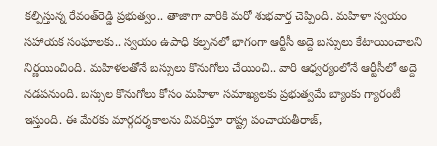కల్పిస్తున్న రేవంత్‌రెడ్డి ప్రభుత్వం.. తాజాగా వారికి మరో శుభవార్త చెప్పింది. మహిళా స్వయం సహాయక సంఘాలకు.. స్వయం ఉపాధి కల్పనలో భాగంగా ఆర్టీసీ అద్దె బస్సులు కేటాయించాలని నిర్ణయించింది. మహిళలతోనే బస్సులు కొనుగోలు చేయించి.. వారి ఆధ్వర్యంలోనే ఆర్టీసీలో అద్దె నడపనుంది. బస్సుల కొనుగోలు కోసం మహిళా సమాఖ్యలకు ప్రభుత్వమే బ్యాంకు గ్యారంటీ ఇస్తుంది. ఈ మేరకు మార్గదర్శకాలను వివరిస్తూ రాష్ట్ర పంచాయతీరాజ్‌,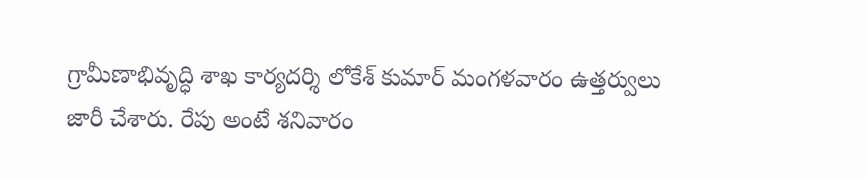గ్రామీణాభివృద్ధి శాఖ కార్యదర్శి లోకేశ్‌ కుమార్‌ మంగళవారం ఉత్తర్వులు జారీ చేశారు. రేపు అంటే శనివారం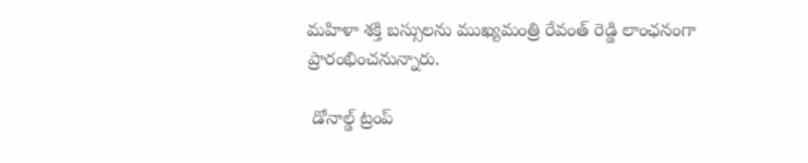మహిళా శక్తి బస్సులను ముఖ్యమంత్రి రేవంత్ రెడ్డి లాంఛనంగా ప్రారంభించనున్నారు.

 డోనాల్డ్ ట్రంప్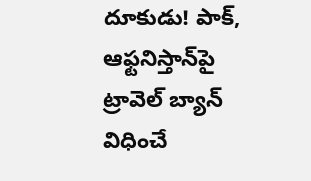దూకుడు! పాక్, ఆఫ్టనిస్తాన్‌పై ట్రావెల్ బ్యాన్‌ విధించే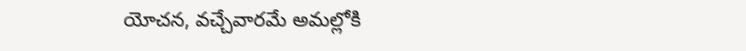యోచన, వచ్చేవారమే అమల్లోకి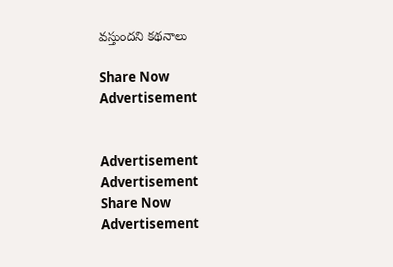వస్తుందని కథనాలు

Share Now
Advertisement


Advertisement
Advertisement
Share Now
Advertisement